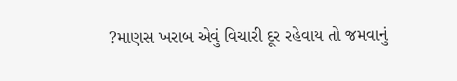?માણસ ખરાબ એવું વિચારી દૂર રહેવાય તો જમવાનું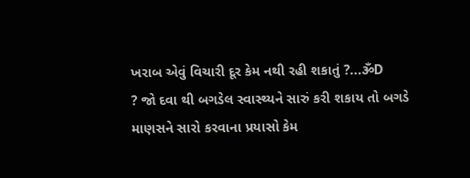ખરાબ એવું વિચારી દૂર કેમ નથી રહી શકાતું ?...ૐD
? જો દવા થી બગડેલ સ્વાસ્થ્યને સારું કરી શકાય તો બગડે માણસને સારો કરવાના પ્રયાસો કેમ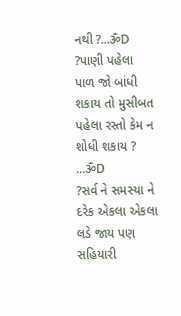નથી ?...ૐD
?પાણી પહેલા પાળ જો બાંધી શકાય તો મુસીબત પહેલા રસ્તો કેમ ન શોધી શકાય ? ...ૐD
?સર્વ ને સમસ્યા ને દરેક એકલા એકલા લડે જાય પણ સહિયારી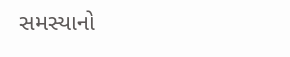સમસ્યાનો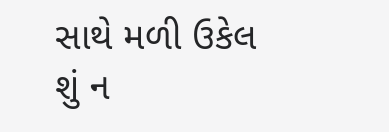સાથે મળી ઉકેલ શું ન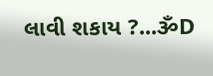લાવી શકાય ?...ૐD